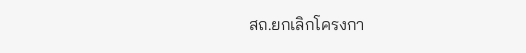สถ.ยกเลิกโครงกา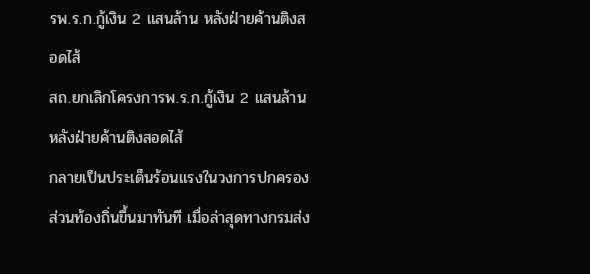รพ.ร.ก.กู้เงิน 2 แสนล้าน หลังฝ่ายค้านติงสอดไส้
สถ.ยกเลิกโครงการพ.ร.ก.กู้เงิน 2 แสนล้าน หลังฝ่ายค้านติงสอดไส้
กลายเป็นประเด็นร้อนแรงในวงการปกครองส่วนท้องถิ่นขึ้นมาทันที เมื่อล่าสุดทางกรมส่ง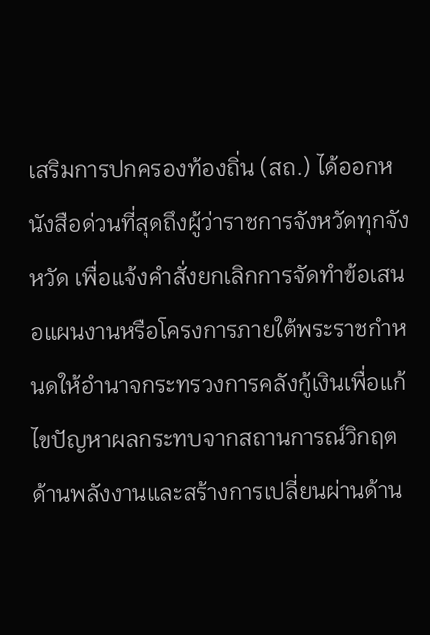เสริมการปกครองท้องถิ่น (สถ.) ได้ออกหนังสือด่วนที่สุดถึงผู้ว่าราชการจังหวัดทุกจังหวัด เพื่อแจ้งคำสั่งยกเลิกการจัดทำข้อเสนอแผนงานหรือโครงการภายใต้พระราชกำหนดให้อำนาจกระทรวงการคลังกู้เงินเพื่อแก้ไขปัญหาผลกระทบจากสถานการณ์วิกฤตด้านพลังงานและสร้างการเปลี่ยนผ่านด้าน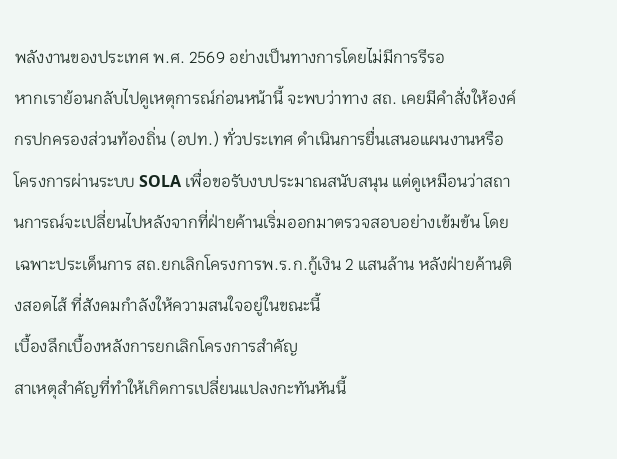พลังงานของประเทศ พ.ศ. 2569 อย่างเป็นทางการโดยไม่มีการรีรอ
หากเราย้อนกลับไปดูเหตุการณ์ก่อนหน้านี้ จะพบว่าทาง สถ. เคยมีคำสั่งให้องค์กรปกครองส่วนท้องถิ่น (อปท.) ทั่วประเทศ ดำเนินการยื่นเสนอแผนงานหรือโครงการผ่านระบบ SOLA เพื่อขอรับงบประมาณสนับสนุน แต่ดูเหมือนว่าสถานการณ์จะเปลี่ยนไปหลังจากที่ฝ่ายค้านเริ่มออกมาตรวจสอบอย่างเข้มข้น โดยเฉพาะประเด็นการ สถ.ยกเลิกโครงการพ.ร.ก.กู้เงิน 2 แสนล้าน หลังฝ่ายค้านติงสอดไส้ ที่สังคมกำลังให้ความสนใจอยู่ในขณะนี้
เบื้องลึกเบื้องหลังการยกเลิกโครงการสำคัญ
สาเหตุสำคัญที่ทำให้เกิดการเปลี่ยนแปลงกะทันหันนี้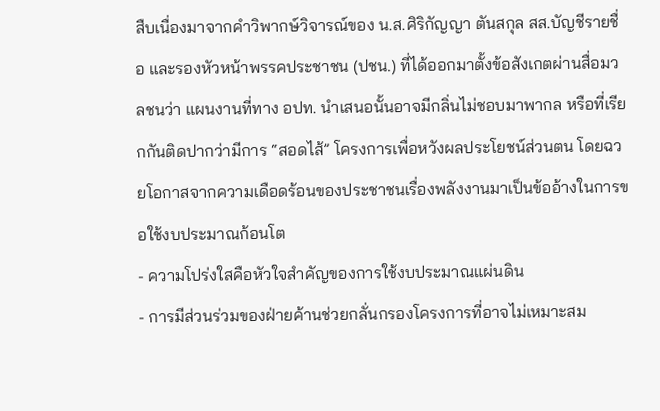สืบเนื่องมาจากคำวิพากษ์วิจารณ์ของ น.ส.ศิริกัญญา ตันสกุล สส.บัญชีรายชื่อ และรองหัวหน้าพรรคประชาชน (ปชน.) ที่ได้ออกมาตั้งข้อสังเกตผ่านสื่อมวลชนว่า แผนงานที่ทาง อปท. นำเสนอนั้นอาจมีกลิ่นไม่ชอบมาพากล หรือที่เรียกกันติดปากว่ามีการ “สอดไส้” โครงการเพื่อหวังผลประโยชน์ส่วนตน โดยฉวยโอกาสจากความเดือดร้อนของประชาชนเรื่องพลังงานมาเป็นข้ออ้างในการขอใช้งบประมาณก้อนโต
- ความโปร่งใสคือหัวใจสำคัญของการใช้งบประมาณแผ่นดิน
- การมีส่วนร่วมของฝ่ายค้านช่วยกลั่นกรองโครงการที่อาจไม่เหมาะสม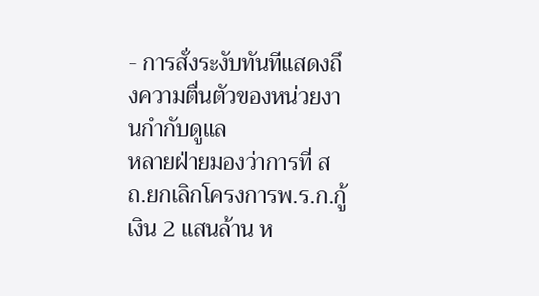- การสั่งระงับทันทีแสดงถึงความตื่นตัวของหน่วยงานกำกับดูแล
หลายฝ่ายมองว่าการที่ สถ.ยกเลิกโครงการพ.ร.ก.กู้เงิน 2 แสนล้าน ห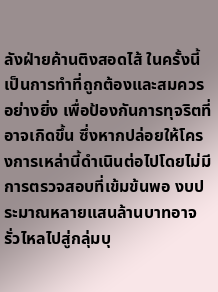ลังฝ่ายค้านติงสอดไส้ ในครั้งนี้ เป็นการทำที่ถูกต้องและสมควรอย่างยิ่ง เพื่อป้องกันการทุจริตที่อาจเกิดขึ้น ซึ่งหากปล่อยให้โครงการเหล่านี้ดำเนินต่อไปโดยไม่มีการตรวจสอบที่เข้มข้นพอ งบประมาณหลายแสนล้านบาทอาจรั่วไหลไปสู่กลุ่มบุ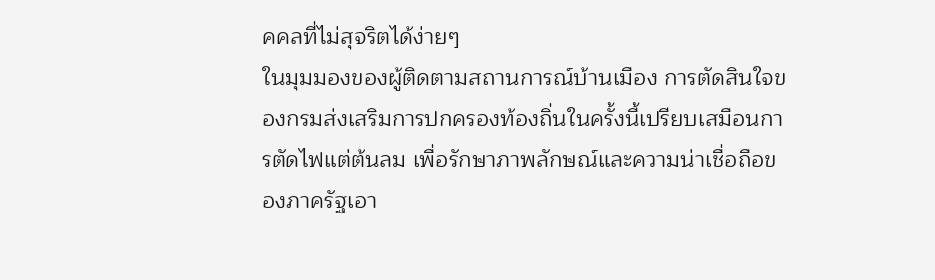คคลที่ไม่สุจริตได้ง่ายๆ
ในมุมมองของผู้ติดตามสถานการณ์บ้านเมือง การตัดสินใจของกรมส่งเสริมการปกครองท้องถิ่นในครั้งนี้เปรียบเสมือนการตัดไฟแต่ต้นลม เพื่อรักษาภาพลักษณ์และความน่าเชื่อถือของภาครัฐเอา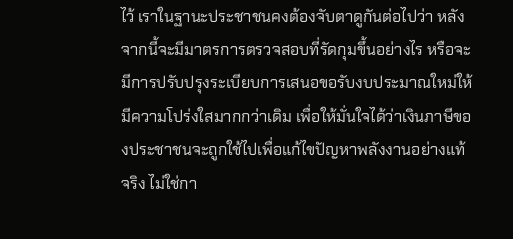ไว้ เราในฐานะประชาชนคงต้องจับตาดูกันต่อไปว่า หลังจากนี้จะมีมาตรการตรวจสอบที่รัดกุมขึ้นอย่างไร หรือจะมีการปรับปรุงระเบียบการเสนอขอรับงบประมาณใหม่ให้มีความโปร่งใสมากกว่าเดิม เพื่อให้มั่นใจได้ว่าเงินภาษีของประชาชนจะถูกใช้ไปเพื่อแก้ไขปัญหาพลังงานอย่างแท้จริง ไม่ใช่กา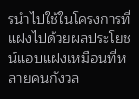รนำไปใช้ในโครงการที่แฝงไปด้วยผลประโยชน์แอบแฝงเหมือนที่หลายคนกังวล